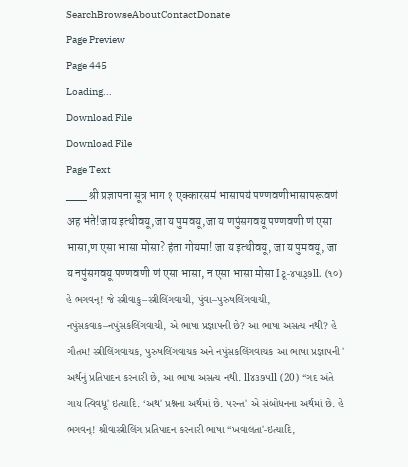SearchBrowseAboutContactDonate
Page Preview
Page 445
Loading...
Download File
Download File
Page Text
___ श्री प्रज्ञापना सूत्र भाग १ एक्कारसमं भासापयं पण्णवणीभासापरूवणं अह भंते!जाय इत्थीवयू,जा य पुमवयू,जा य णपुंसगवयू पण्णवणी णं एसा भासा,ण एसा भासा मोसा? हंता गोयमा! जा य इत्थीवयू, जा य पुमवयू, जा य नपुंसगवयू पण्णवणी णं एसा भासा, न एसा भासा मोसा Iટૂ-૪પારૂ૭ll. (૧૦) હે ભગવન્! જે સ્ત્રીવાકુ–સ્ત્રીલિંગવાચી, પુંવા–પુરુષલિંગવાચી, નપુંસકવાક–નપુંસકલિંગવાચી, એ ભાષા પ્રજ્ઞાપની છે? આ ભાષા અસત્ય નથી? હે ગૌતમ! સ્ત્રીલિંગવાચક, પુરુષલિંગવાચક અને નપુંસકલિંગવાચક આ ભાષા પ્રજ્ઞાપની ' અર્થનું પ્રતિપાદન કરનારી છે, આ ભાષા અસત્ય નથી. ll૪૩૭૫ll (20) “ગદ અંતે ગાય ત્વિવધૂ' ઇત્યાદિ. ‘અથ' પ્રશ્નના અર્થમાં છે. પરન્ત' એ સંબોધનના અર્થમાં છે. હે ભગવન્! શ્રીવાસ્ત્રીલિંગ પ્રતિપાદન કરનારી ભાષા “ખવાલતા'-ઇત્યાદિ,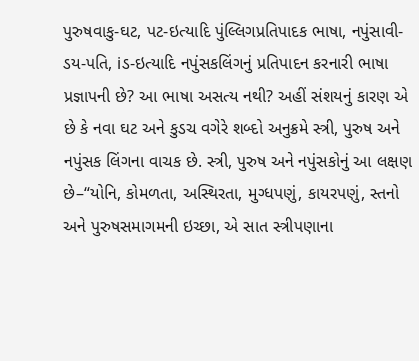પુરુષવાકુ-ઘટ, પટ-ઇત્યાદિ પુંલ્લિગપ્રતિપાદક ભાષા, નપુંસાવી-ડય-પતિ, iડ-ઇત્યાદિ નપુંસકલિંગનું પ્રતિપાદન કરનારી ભાષા પ્રજ્ઞાપની છે? આ ભાષા અસત્ય નથી? અહીં સંશયનું કારણ એ છે કે નવા ઘટ અને કુડચ વગેરે શબ્દો અનુક્રમે સ્ત્રી, પુરુષ અને નપુંસક લિંગના વાચક છે. સ્ત્રી, પુરુષ અને નપુંસકોનું આ લક્ષણ છે–“યોનિ, કોમળતા, અસ્થિરતા, મુગ્ધપણું, કાયરપણું, સ્તનો અને પુરુષસમાગમની ઇચ્છા, એ સાત સ્ત્રીપણાના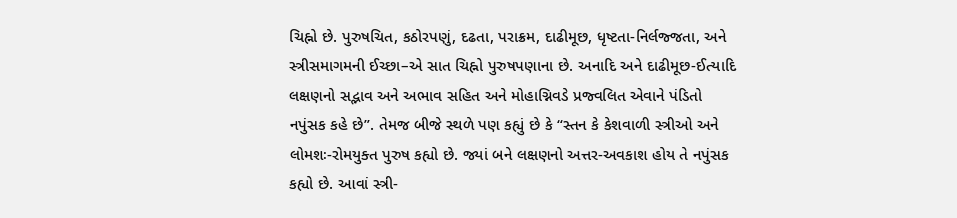ચિહ્નો છે. પુરુષચિત, કઠોરપણું, દઢતા, પરાક્રમ, દાઢીમૂછ, ધૃષ્ટતા-નિર્લજ્જતા, અને સ્ત્રીસમાગમની ઈચ્છા–એ સાત ચિહ્નો પુરુષપણાના છે. અનાદિ અને દાઢીમૂછ-ઈત્યાદિ લક્ષણનો સદ્ભાવ અને અભાવ સહિત અને મોહાગ્નિવડે પ્રજ્વલિત એવાને પંડિતો નપુંસક કહે છે”. તેમજ બીજે સ્થળે પણ કહ્યું છે કે “સ્તન કે કેશવાળી સ્ત્રીઓ અને લોમશઃ-રોમયુક્ત પુરુષ કહ્યો છે. જ્યાં બને લક્ષણનો અત્તર-અવકાશ હોય તે નપુંસક કહ્યો છે. આવાં સ્ત્રી-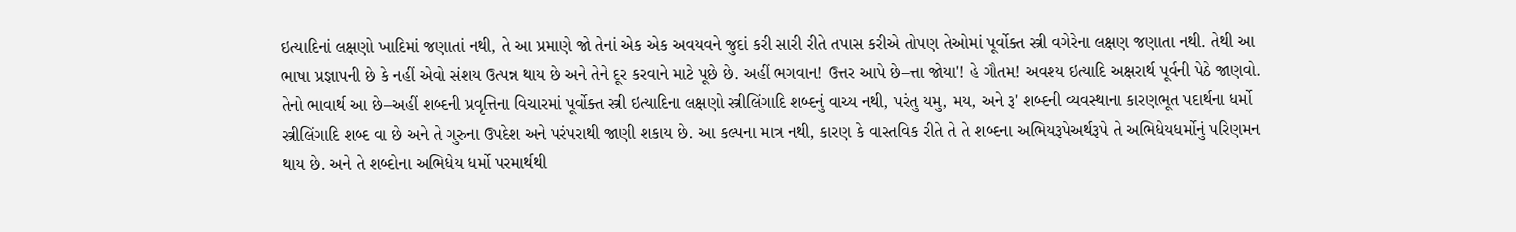ઇત્યાદિનાં લક્ષણો ખાદિમાં જણાતાં નથી, તે આ પ્રમાણે જો તેનાં એક એક અવયવને જુદાં કરી સારી રીતે તપાસ કરીએ તોપણ તેઓમાં પૂર્વોક્ત સ્ત્રી વગેરેના લક્ષણ જણાતા નથી. તેથી આ ભાષા પ્રજ્ઞાપની છે કે નહીં એવો સંશય ઉત્પન્ન થાય છે અને તેને દૂર કરવાને માટે પૂછે છે. અહીં ભગવાન! ઉત્તર આપે છે–ત્તા જોયા'! હે ગૌતમ! અવશ્ય ઇત્યાદિ અક્ષરાર્થ પૂર્વની પેઠે જાણવો. તેનો ભાવાર્થ આ છે–અહીં શબ્દની પ્રવૃત્તિના વિચારમાં પૂર્વોક્ત સ્ત્રી ઇત્યાદિના લક્ષણો સ્ત્રીલિંગાદિ શબ્દનું વાચ્ય નથી, પરંતુ યમુ, મય, અને રૂ' શબ્દની વ્યવસ્થાના કારણભૂત પદાર્થના ધર્મો સ્ત્રીલિંગાદિ શબ્દ વા છે અને તે ગુરુના ઉપદેશ અને પરંપરાથી જાણી શકાય છે. આ કલ્પના માત્ર નથી, કારણ કે વાસ્તવિક રીતે તે તે શબ્દના અભિયરૂપેઅર્થરૂપે તે અભિધેયધર્મોનું પરિણમન થાય છે. અને તે શબ્દોના અભિધેય ધર્મો પરમાર્થથી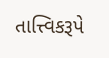તાત્ત્વિકરૂપે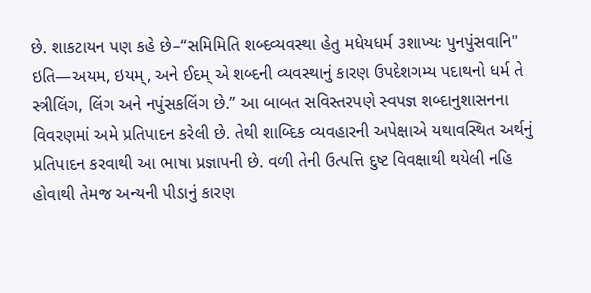છે. શાકટાયન પણ કહે છે–“સમિમિતિ શબ્દવ્યવસ્થા હેતુ મધેયધર્મ ૩શાખ્યઃ પુનપુંસવાનિ" ઇતિ—અયમ, ઇયમ્, અને ઈદમ્ એ શબ્દની વ્યવસ્થાનું કારણ ઉપદેશગમ્ય પદાથનો ધર્મ તે સ્ત્રીલિંગ, લિંગ અને નપુંસકલિંગ છે.” આ બાબત સવિસ્તરપણે સ્વપજ્ઞ શબ્દાનુશાસનના વિવરણમાં અમે પ્રતિપાદન કરેલી છે. તેથી શાબ્દિક વ્યવહારની અપેક્ષાએ યથાવસ્થિત અર્થનું પ્રતિપાદન કરવાથી આ ભાષા પ્રજ્ઞાપની છે. વળી તેની ઉત્પત્તિ દુષ્ટ વિવક્ષાથી થયેલી નહિ હોવાથી તેમજ અન્યની પીડાનું કારણ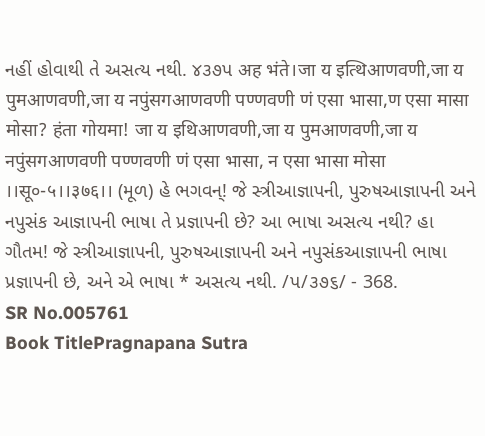નહીં હોવાથી તે અસત્ય નથી. ૪૩૭પ अह भंते।जा य इत्थिआणवणी,जा य पुमआणवणी,जा य नपुंसगआणवणी पण्णवणी णं एसा भासा,ण एसा मासा मोसा? हंता गोयमा! जा य इथिआणवणी,जा य पुमआणवणी,जा य नपुंसगआणवणी पण्णवणी णं एसा भासा, न एसा भासा मोसा ।।सू०-५।।३७६।। (મૂળ) હે ભગવન્! જે સ્ત્રીઆજ્ઞાપની, પુરુષઆજ્ઞાપની અને નપુસંક આજ્ઞાપની ભાષા તે પ્રજ્ઞાપની છે? આ ભાષા અસત્ય નથી? હા ગૌતમ! જે સ્ત્રીઆજ્ઞાપની, પુરુષઆજ્ઞાપની અને નપુસંકઆજ્ઞાપની ભાષા પ્રજ્ઞાપની છે, અને એ ભાષા * અસત્ય નથી. /પ/૩૭૬/ - 368.
SR No.005761
Book TitlePragnapana Sutra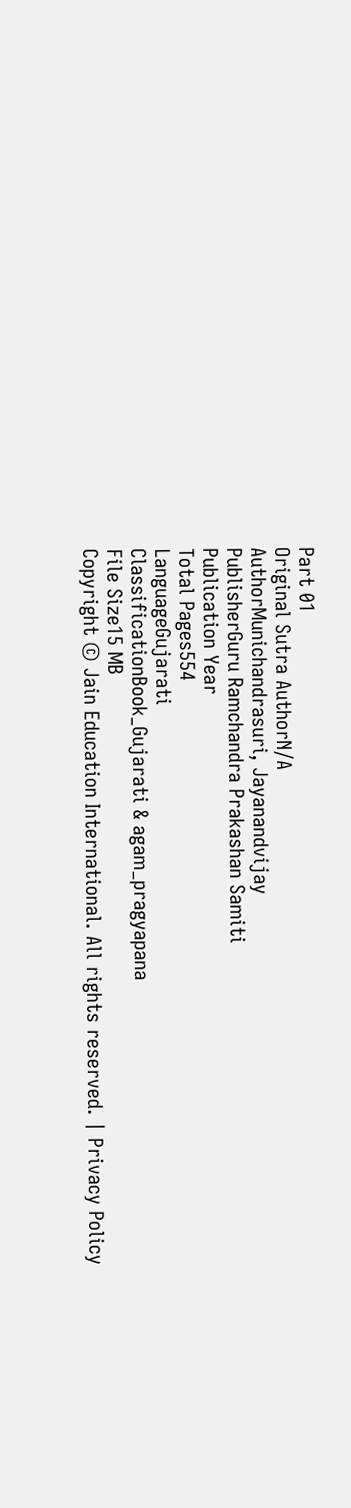Part 01
Original Sutra AuthorN/A
AuthorMunichandrasuri, Jayanandvijay
PublisherGuru Ramchandra Prakashan Samiti
Publication Year
Total Pages554
LanguageGujarati
ClassificationBook_Gujarati & agam_pragyapana
File Size15 MB
Copyright © Jain Education International. All rights reserved. | Privacy Policy